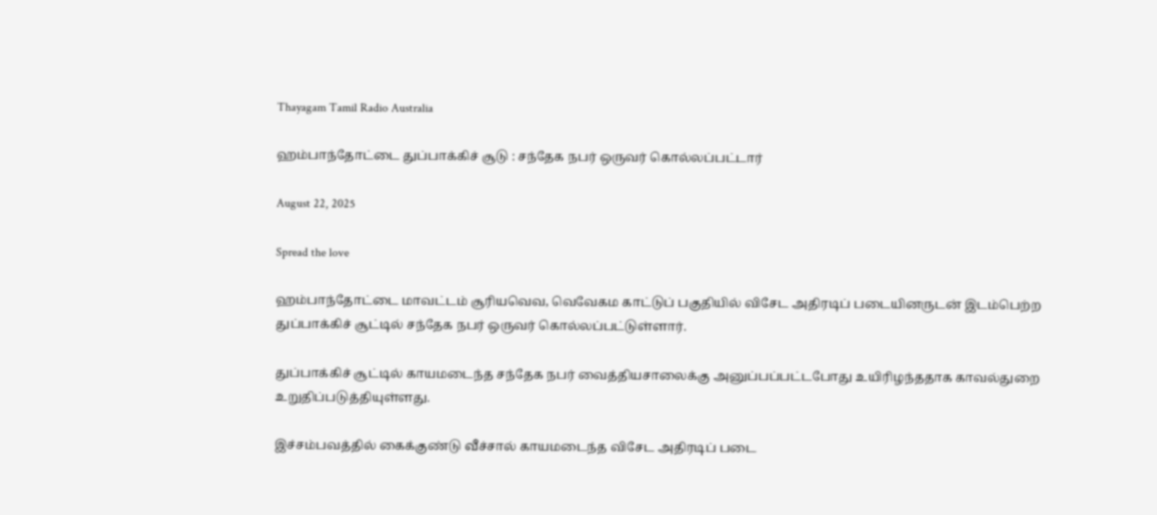Thayagam Tamil Radio Australia

ஹம்பாந்தோட்டை துப்பாக்கிச் சூடு : சந்தேக நபர் ஒருவர் கொல்லப்பட்டார்

August 22, 2025

Spread the love

ஹம்பாந்தோட்டை மாவட்டம் சூரியவெவ, வெவேகம காட்டுப் பகுதியில் விசேட அதிரடிப் படையினருடன் இடம்பெற்ற துப்பாக்கிச் சூட்டில் சந்தேக நபர் ஒருவர் கொல்லப்பட்டுள்ளார்.

துப்பாக்கிச் சூட்டில் காயமடைந்த சந்தேக நபர் வைத்தியசாலைக்கு அனுப்பப்பட்டபோது உயிரிழந்ததாக காவல்துறை உறுதிப்படுத்தியுள்ளது.

இச்சம்பவத்தில் கைக்குண்டு வீச்சால் காயமடைந்த விசேட அதிரடிப் படை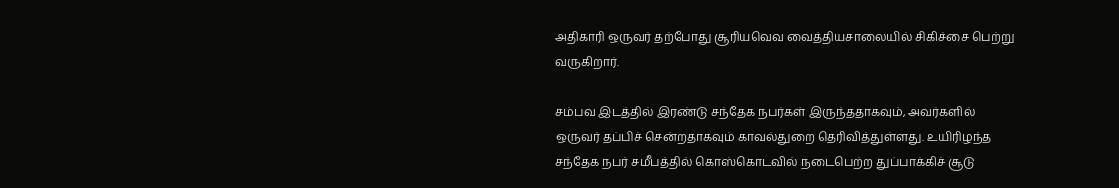அதிகாரி ஒருவர் தற்போது சூரியவெவ வைத்தியசாலையில் சிகிச்சை பெற்று வருகிறார்.

சம்பவ இடத்தில் இரண்டு சந்தேக நபர்கள் இருந்ததாகவும், அவர்களில் ஒருவர் தப்பிச் சென்றதாகவும் காவல்துறை தெரிவித்துள்ளது. உயிரிழந்த சந்தேக நபர் சமீபத்தில் கொஸ்கொடவில் நடைபெற்ற துப்பாக்கிச் சூடு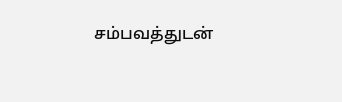சம்பவத்துடன்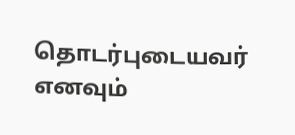தொடர்புடையவர் எனவும்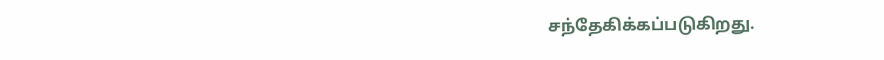சந்தேகிக்கப்படுகிறது.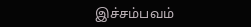இச்சம்பவம்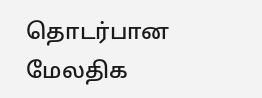தொடர்பான மேலதிக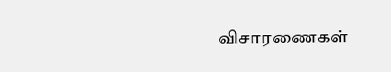விசாரணைகள்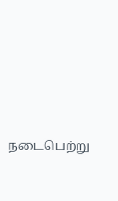நடைபெற்று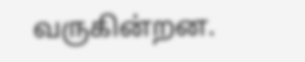வருகின்றன.